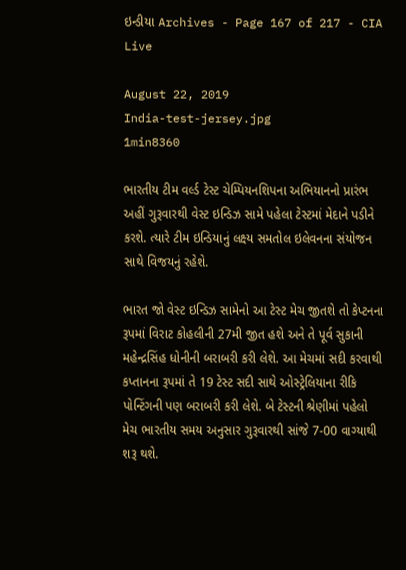ઇન્ડીયા Archives - Page 167 of 217 - CIA Live

August 22, 2019
India-test-jersey.jpg
1min8360

ભારતીય ટીમ વર્લ્ડ ટેસ્ટ ચેમ્પિયનશિપના અભિયાનનો પ્રારંભ અહીં ગુરૂવારથી વેસ્ટ ઇન્ડિઝ સામે પહેલા ટેસ્ટમાં મેદાને પડીને કરશે. ત્યારે ટીમ ઇન્ડિયાનું લક્ષ્ય સમતોલ ઇલેવનના સંયોજન સાથે વિજયનું રહેશે.

ભારત જો વેસ્ટ ઇન્ડિઝ સામેનો આ ટેસ્ટ મેચ જીતશે તો કેપ્ટનના રૂપમાં વિરાટ કોહલીની 27મી જીત હશે અને તે પૂર્વ સુકાની મહેન્દ્રસિંહ ધોનીની બરાબરી કરી લેશે. આ મેચમાં સદી કરવાથી કપ્તાનના રૂપમાં તે 19 ટેસ્ટ સદી સાથે ઓસ્ટ્રેલિયાના રીકિ પોન્ટિંગની પણ બરાબરી કરી લેશે. બે ટેસ્ટની શ્રેણીમાં પહેલો મેચ ભારતીય સમય અનુસાર ગુરૂવારથી સાંજે 7-00 વાગ્યાથી શરૂ થશે.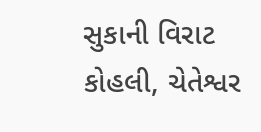સુકાની વિરાટ કોહલી, ચેતેશ્વર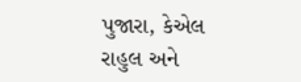પુજારા, કેએલ રાહુલ અને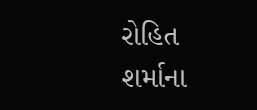રોહિત શર્માના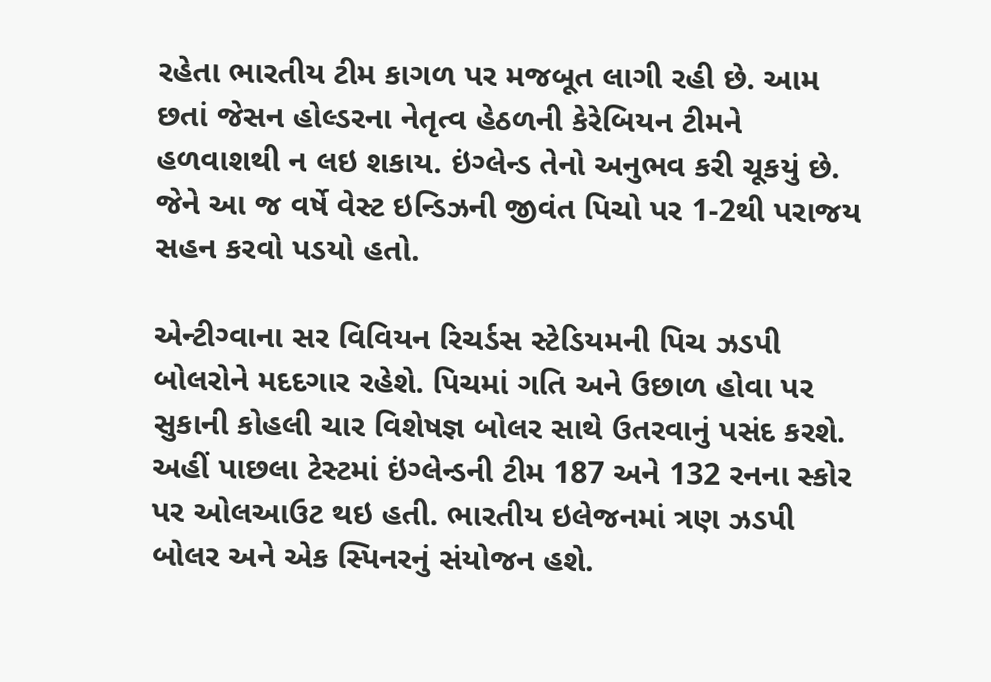રહેતા ભારતીય ટીમ કાગળ પર મજબૂત લાગી રહી છે. આમ છતાં જેસન હોલ્ડરના નેતૃત્વ હેઠળની કેરેબિયન ટીમને હળવાશથી ન લઇ શકાય. ઇંગ્લેન્ડ તેનો અનુભવ કરી ચૂકયું છે. જેને આ જ વર્ષે વેસ્ટ ઇન્ડિઝની જીવંત પિચો પર 1-2થી પરાજય સહન કરવો પડયો હતો.

એન્ટીગ્વાના સર વિવિયન રિચર્ડસ સ્ટેડિયમની પિચ ઝડપી બોલરોને મદદગાર રહેશે. પિચમાં ગતિ અને ઉછાળ હોવા પર સુકાની કોહલી ચાર વિશેષજ્ઞ બોલર સાથે ઉતરવાનું પસંદ કરશે. અહીં પાછલા ટેસ્ટમાં ઇંગ્લેન્ડની ટીમ 187 અને 132 રનના સ્કોર પર ઓલઆઉટ થઇ હતી. ભારતીય ઇલેજનમાં ત્રણ ઝડપી બોલર અને એક સ્પિનરનું સંયોજન હશે.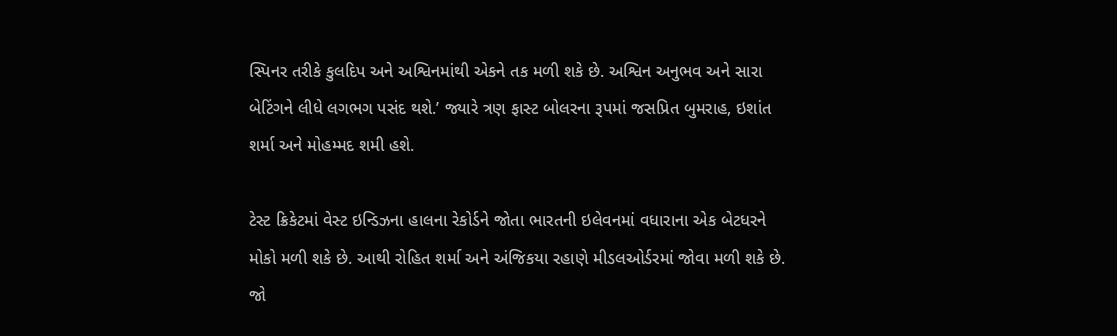સ્પિનર તરીકે કુલદિપ અને અશ્વિનમાંથી એકને તક મળી શકે છે. અશ્વિન અનુભવ અને સારા બેટિંગને લીધે લગભગ પસંદ થશે.’ જ્યારે ત્રણ ફાસ્ટ બોલરના રૂપમાં જસપ્રિત બુમરાહ, ઇશાંત શર્મા અને મોહમ્મદ શમી હશે.

ટેસ્ટ ક્રિકેટમાં વેસ્ટ ઇન્ડિઝના હાલના રેકોર્ડને જોતા ભારતની ઇલેવનમાં વધારાના એક બેટધરને મોકો મળી શકે છે. આથી રોહિત શર્મા અને અંજિકયા રહાણે મીડલઓર્ડરમાં જોવા મળી શકે છે. જો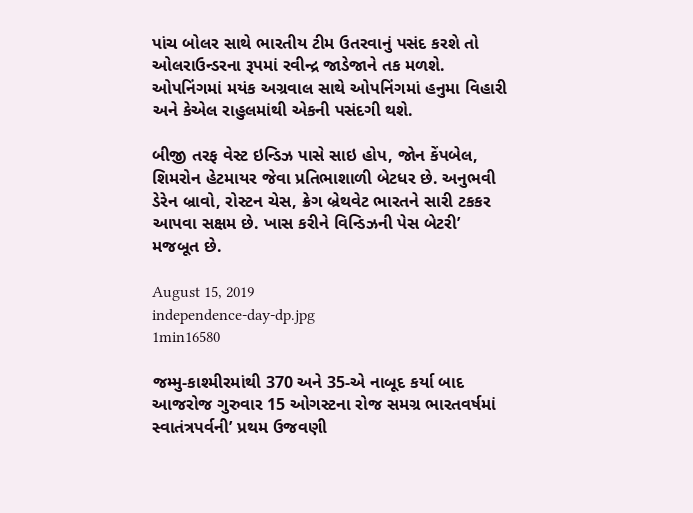પાંચ બોલર સાથે ભારતીય ટીમ ઉતરવાનું પસંદ કરશે તો ઓલરાઉન્ડરના રૂપમાં રવીન્દ્ર જાડેજાને તક મળશે. ઓપનિંગમાં મયંક અગ્રવાલ સાથે ઓપનિંગમાં હનુમા વિહારી અને કેએલ રાહુલમાંથી એકની પસંદગી થશે.

બીજી તરફ વેસ્ટ ઇન્ડિઝ પાસે સાઇ હોપ, જોન કેંપબેલ, શિમરોન હેટમાયર જેવા પ્રતિભાશાળી બેટધર છે. અનુભવી ડેરેન બ્રાવો, રોસ્ટન ચેસ, ક્રેગ બ્રેથવેટ ભારતને સારી ટકકર આપવા સક્ષમ છે. ખાસ કરીને વિન્ડિઝની પેસ બેટરી’ મજબૂત છે.

August 15, 2019
independence-day-dp.jpg
1min16580

જમ્મુ-કાશ્મીરમાંથી 370 અને 35-એ નાબૂદ કર્યા બાદ આજરોજ ગુરુવાર 15 ઓગસ્ટના રોજ સમગ્ર ભારતવર્ષમાં સ્વાતંત્રપર્વની’ પ્રથમ ઉજવણી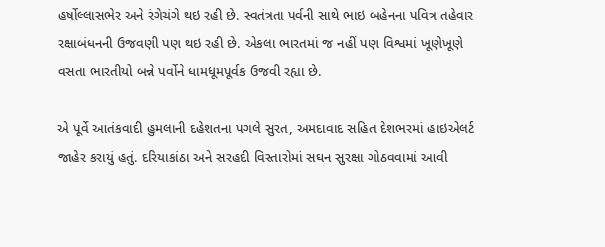હર્ષોલ્લાસભેર અને રંગેચંગે થઇ રહી છે. સ્વતંત્રતા પર્વની સાથે ભાઇ બહેનના પવિત્ર તહેવાર રક્ષાબંધનની ઉજવણી પણ થઇ રહી છે. એકલા ભારતમાં જ નહીં પણ વિશ્વમાં ખૂણેખૂણે વસતા ભારતીયો બન્ને પર્વોને ધામધૂમપૂર્વક ઉજવી રહ્યા છે.

એ પૂર્વે આતંકવાદી હુમલાની દહેશતના પગલે સુરત, અમદાવાદ સહિત દેશભરમાં હાઇએલર્ટ જાહેર કરાયું હતું. દરિયાકાંઠા અને સરહદી વિસ્તારોમાં સઘન સુરક્ષા ગોઠવવામાં આવી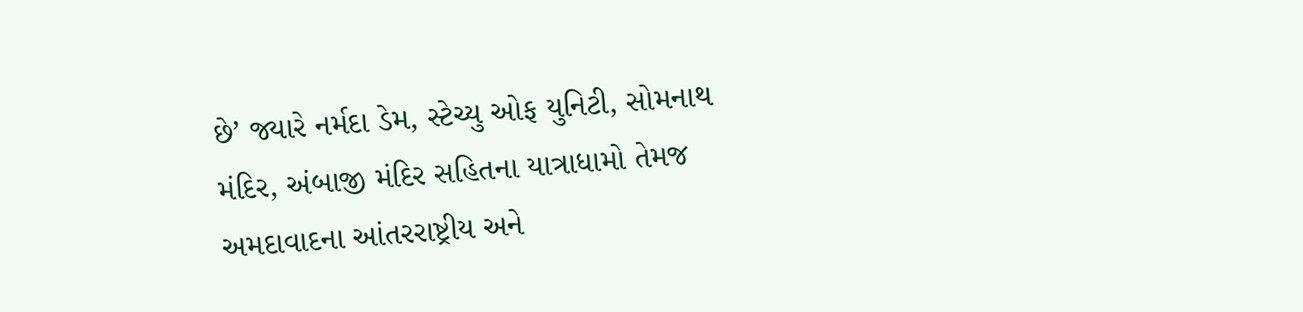છે’ જ્યારે નર્મદા ડેમ, સ્ટેચ્યુ ઓફ યુનિટી, સોમનાથ મંદિર, અંબાજી મંદિર સહિતના યાત્રાધામો તેમજ અમદાવાદના આંતરરાષ્ટ્રીય અને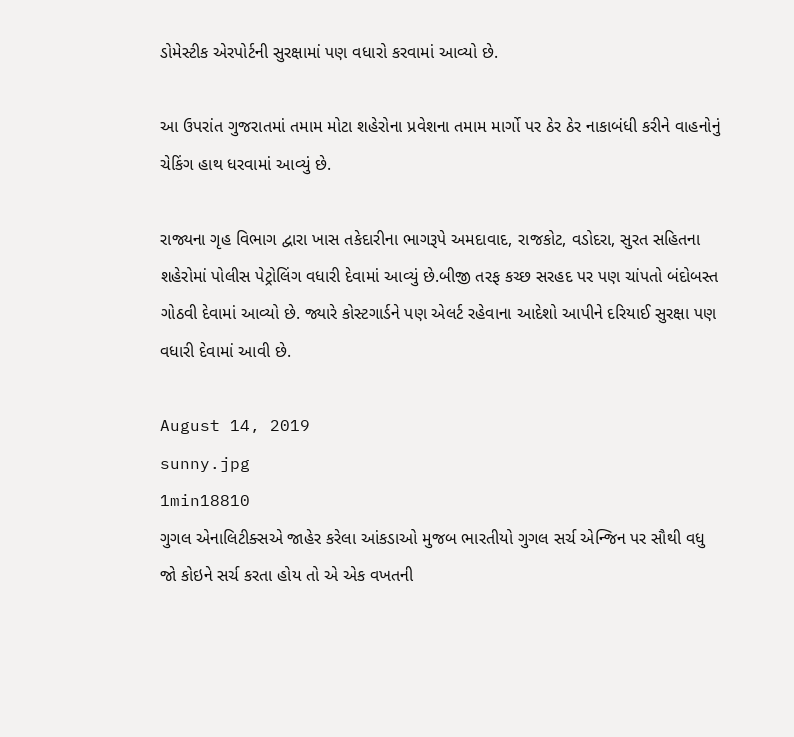ડોમેસ્ટીક એરપોર્ટની સુરક્ષામાં પણ વધારો કરવામાં આવ્યો છે.

આ ઉપરાંત ગુજરાતમાં તમામ મોટા શહેરોના પ્રવેશના તમામ માર્ગો પર ઠેર ઠેર નાકાબંધી કરીને વાહનોનું ચેકિંગ હાથ ધરવામાં આવ્યું છે.

રાજ્યના ગૃહ વિભાગ દ્વારા ખાસ તકેદારીના ભાગરૂપે અમદાવાદ, રાજકોટ, વડોદરા, સુરત સહિતના શહેરોમાં પોલીસ પેટ્રોલિંગ વધારી દેવામાં આવ્યું છે.બીજી તરફ કચ્છ સરહદ પર પણ ચાંપતો બંદોબસ્ત ગોઠવી દેવામાં આવ્યો છે. જ્યારે કોસ્ટગાર્ડને પણ એલર્ટ રહેવાના આદેશો આપીને દરિયાઈ સુરક્ષા પણ વધારી દેવામાં આવી છે.

August 14, 2019
sunny.jpg
1min18810
ગુગલ એનાલિટીક્સએ જાહેર કરેલા આંકડાઓ મુજબ ભારતીયો ગુગલ સર્ચ એન્જિન પર સૌથી વધુ જો કોઇને સર્ચ કરતા હોય તો એ એક વખતની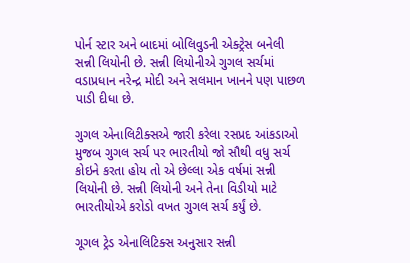પોર્ન સ્ટાર અને બાદમાં બોલિવુડની એક્ટ્રેસ બનેલી સન્ની લિયોની છે. સન્ની લિયોનીએ ગુગલ સર્ચમાં વડાપ્રધાન નરેન્દ્ર મોદી અને સલમાન ખાનને પણ પાછળ પાડી દીધા છે.

ગુગલ એનાલિટીક્સએ જારી કરેલા રસપ્રદ આંકડાઓ મુજબ ગુગલ સર્ચ પર ભારતીયો જો સૌથી વધુ સર્ચ કોઇને કરતા હોય તો એ છેલ્લા એક વર્ષમાં સન્ની લિયોની છે. સન્ની લિયોની અને તેના વિડીયો માટે ભારતીયોએ કરોડો વખત ગુગલ સર્ચ કર્યું છે.

ગૂગલ ટ્રેડ એનાલિટિક્સ અનુસાર સન્ની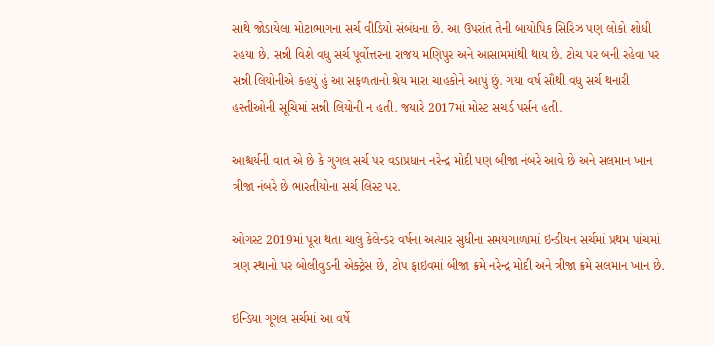સાથે જોડાયેલા મોટાભાગના સર્ચ વીડિયો સંબંધના છે. આ ઉપરાંત તેની બાયોપિક સિરિઝ પણ લોકો શોધી રહયા છે. સન્ની વિશે વધુ સર્ચ પૂર્વોત્તરના રાજય મણિપુર અને આસામમાંથી થાય છે. ટોચ પર બની રહેવા પર સન્ની લિયોનીએ કહયું હું આ સફળતાનો શ્રેય મારા ચાહકોને આપું છું. ગયા વર્ષ સૌથી વધુ સર્ચ થનારી હસ્તીઓની સૂચિમાં સન્ની લિયોની ન હતી. જયારે 2017માં મોસ્ટ સચર્ડ પર્સન હતી.

આશ્ચર્યની વાત એ છે કે ગુગલ સર્ચ પર વડાપ્રધાન નરેન્દ્ર મોદી પણ બીજા નંબરે આવે છે અને સલમાન ખાન ત્રીજા નંબરે છે ભારતીયોના સર્ચ લિસ્ટ પર.

ઓગસ્ટ 2019માં પૂરા થતા ચાલુ કેલેન્ડર વર્ષના અત્યાર સુધીના સમયગાળામાં ઇન્ડીયન સર્ચમાં પ્રથમ પાંચમાં ત્રણ સ્થાનો પર બોલીવુડની એક્ટ્રેસ છે, ટોપ ફાઇવમાં બીજા ક્રમે નરેન્દ્ર મોદી અને ત્રીજા ક્રમે સલમાન ખાન છે.

ઇન્ડિયા ગૂગલ સર્ચમાં આ વર્ષે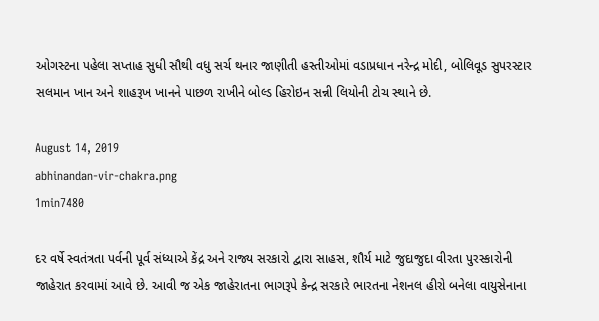ઓગસ્ટના પહેલા સપ્તાહ સુધી સૌથી વધુ સર્ચ થનાર જાણીતી હસ્તીઓમાં વડાપ્રધાન નરેન્દ્ર મોદી, બોલિવૂડ સુપરસ્ટાર સલમાન ખાન અને શાહરૂખ ખાનને પાછળ રાખીને બોલ્ડ હિરોઇન સન્ની લિયોની ટોચ સ્થાને છે.

August 14, 2019
abhinandan-vir-chakra.png
1min7480

દર વર્ષે સ્વતંત્રતા પર્વની પૂર્વ સંધ્યાએ કેંદ્ર અને રાજ્ય સરકારો દ્વારા સાહસ, શૌર્ય માટે જુદાજુદા વીરતા પુરસ્કારોની જાહેરાત કરવામાં આવે છે. આવી જ એક જાહેરાતના ભાગરૂપે કેન્દ્ર સરકારે ભારતના નેશનલ હીરો બનેલા વાયુસેનાના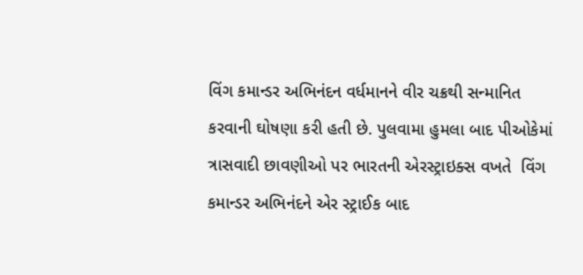વિંગ કમાન્ડર અભિનંદન વર્ધમાનને વીર ચક્રથી સન્માનિત કરવાની ઘોષણા કરી હતી છે. પુલવામા હુમલા બાદ પીઓકેમાં ત્રાસવાદી છાવણીઓ પર ભારતની એરસ્ટ્રાઇક્સ વખતે  વિંગ કમાન્ડર અભિનંદને એર સ્ટ્રાઈક બાદ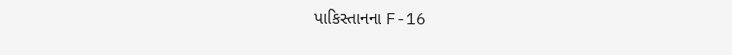પાકિસ્તાનના F-16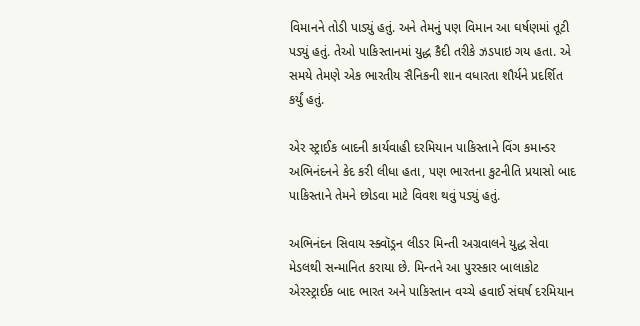વિમાનને તોડી પાડ્યું હતું. અને તેમનું પણ વિમાન આ ઘર્ષણમાં તૂટી પડ્યું હતું. તેઓ પાકિસ્તાનમાં યુદ્ધ કૈદી તરીકે ઝડપાઇ ગય હતા. એ સમયે તેમણે એક ભારતીય સૈનિકની શાન વધારતા શૌર્યને પ્રદર્શિત કર્યું હતું.

એર સ્ટ્રાઈક બાદની કાર્યવાહી દરમિયાન પાકિસ્તાને વિંગ કમાન્ડર અભિનંદનને કેદ કરી લીધા હતા, પણ ભારતના કુટનીતિ પ્રયાસો બાદ પાકિસ્તાને તેમને છોડવા માટે વિવશ થવું પડ્યું હતું.

અભિનંદન સિવાય સ્ક્વૉડ્રન લીડર મિન્તી અગ્રવાલને યુદ્ધ સેવા મેડલથી સન્માનિત કરાયા છે. મિન્તને આ પુરસ્કાર બાલાકોટ એરસ્ટ્રાઈક બાદ ભારત અને પાકિસ્તાન વચ્ચે હવાઈ સંઘર્ષ દરમિયાન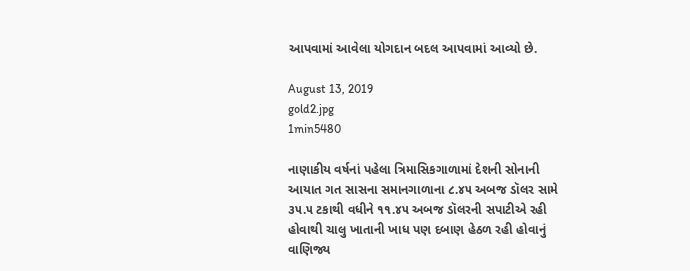આપવામાં આવેલા યોગદાન બદલ આપવામાં આવ્યો છે.

August 13, 2019
gold2.jpg
1min5480

નાણાકીય વર્ષનાં પહેલા ત્રિમાસિકગાળામાં દેશની સોનાની આયાત ગત સાસના સમાનગાળાના ૮.૪૫ અબજ ડૉલર સામે ૩૫.૫ ટકાથી વધીને ૧૧.૪૫ અબજ ડૉલરની સપાટીએ રહી હોવાથી ચાલુ ખાતાની ખાધ પણ દબાણ હેઠળ રહી હોવાનું વાણિજ્ય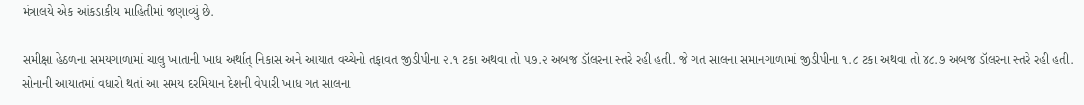મંત્રાલયે એક આંકડાકીય માહિતીમાં જણાવ્યું છે.

સમીક્ષા હેઠળના સમયગાળામાં ચાલુ ખાતાની ખાધ અર્થાત્ નિકાસ અને આયાત વચ્ચેનો તફાવત જીડીપીના ૨.૧ ટકા અથવા તો ૫૭.૨ અબજ ડૉલરના સ્તરે રહી હતી. જે ગત સાલના સમાનગાળામાં જીડીપીના ૧.૮ ટકા અથવા તો ૪૮.૭ અબજ ડૉલરના સ્તરે રહી હતી. સોનાની આયાતમાં વધારો થતાં આ સમય દરમિયાન દેશની વેપારી ખાધ ગત સાલના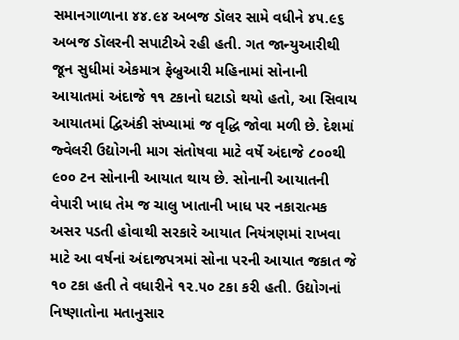સમાનગાળાના ૪૪.૯૪ અબજ ડૉલર સામે વધીને ૪૫.૯૬ અબજ ડૉલરની સપાટીએ રહી હતી. ગત જાન્યુઆરીથી જૂન સુધીમાં એકમાત્ર ફેબ્રુઆરી મહિનામાં સોનાની આયાતમાં અંદાજે ૧૧ ટકાનો ઘટાડો થયો હતો, આ સિવાય આયાતમાં દ્વિઅંકી સંખ્યામાં જ વૃદ્ધિ જોવા મળી છે. દેશમાં જ્વેલરી ઉદ્યોગની માગ સંતોષવા માટે વર્ષે અંદાજે ૮૦૦થી ૯૦૦ ટન સોનાની આયાત થાય છે. સોનાની આયાતની વેપારી ખાધ તેમ જ ચાલુ ખાતાની ખાધ પર નકારાત્મક અસર પડતી હોવાથી સરકારે આયાત નિયંત્રણમાં રાખવા માટે આ વર્ષનાં અંદાજપત્રમાં સોના પરની આયાત જકાત જે ૧૦ ટકા હતી તે વધારીને ૧૨.૫૦ ટકા કરી હતી. ઉદ્યોગનાં નિષ્ણાતોના મતાનુસાર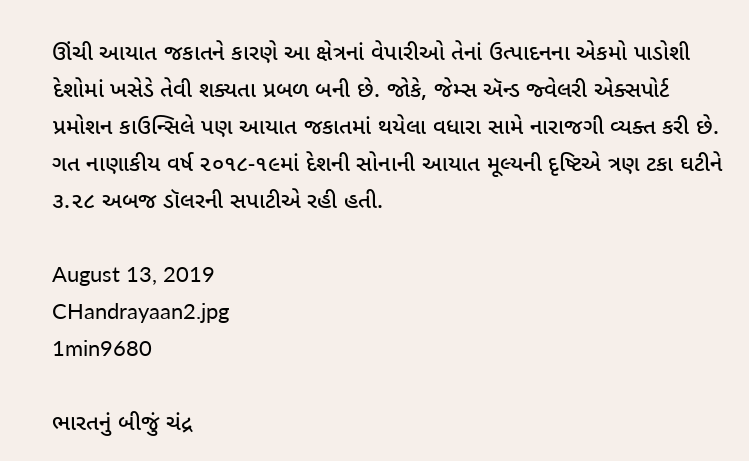ઊંચી આયાત જકાતને કારણે આ ક્ષેત્રનાં વેપારીઓ તેનાં ઉત્પાદનના એકમો પાડોશી દેશોમાં ખસેડે તેવી શક્યતા પ્રબળ બની છે. જોકે, જેમ્સ ઍન્ડ જ્વેલરી એક્સપોર્ટ પ્રમોશન કાઉન્સિલે પણ આયાત જકાતમાં થયેલા વધારા સામે નારાજગી વ્યક્ત કરી છે. ગત નાણાકીય વર્ષ ૨૦૧૮-૧૯માં દેશની સોનાની આયાત મૂલ્યની દૃષ્ટિએ ત્રણ ટકા ઘટીને ૩.૨૮ અબજ ડૉલરની સપાટીએ રહી હતી.

August 13, 2019
CHandrayaan2.jpg
1min9680

ભારતનું બીજું ચંદ્ર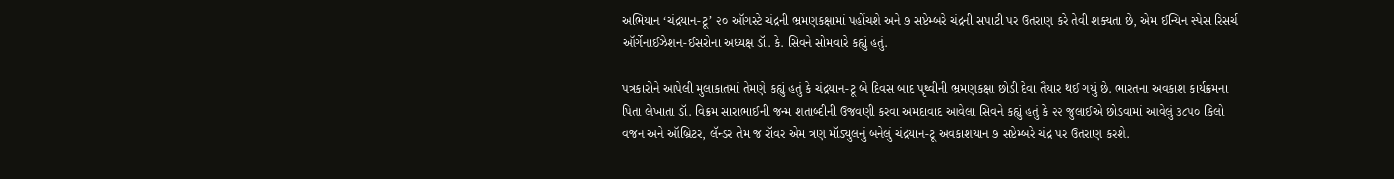અભિયાન ‘ચંદ્રયાન-ટૂ’ ૨૦ ઑગસ્ટે ચંદ્રની ભ્રમણકક્ષામાં પહોંચશે અને ૭ સપ્ટેમ્બરે ચંદ્રની સપાટી પર ઉતરાણ કરે તેવી શક્યતા છે, એમ ઈન્યિન સ્પેસ રિસર્ચ ઑર્ગેનાઈઝેશન-ઈસરોના અધ્યક્ષ ડૉ. કે. સિવને સોમવારે કહ્યું હતું.

પત્રકારોને આપેલી મુલાકાતમાં તેમણે કહ્યું હતું કે ચંદ્રયાન-ટૂ બે દિવસ બાદ પૃથ્વીની ભ્રમણકક્ષા છોડી દેવા તૈયાર થઈ ગયું છે. ભારતના અવકાશ કાર્યક્રમના પિતા લેખાતા ડૉ. વિક્રમ સારાભાઈની જન્મ શતાબ્દીની ઉજવણી કરવા અમદાવાદ આવેલા સિવને કહ્યું હતું કે ૨૨ જુલાઈએ છોડવામાં આવેલું ૩૮૫૦ કિલો વજન અને ઑબ્રિટર, લૅન્ડર તેમ જ રૉવર એમ ત્રણ મૉડ્યુલનું બનેલું ચંદ્રયાન-ટૂ અવકાશયાન ૭ સપ્ટેમ્બરે ચંદ્ર પર ઉતરાણ કરશે.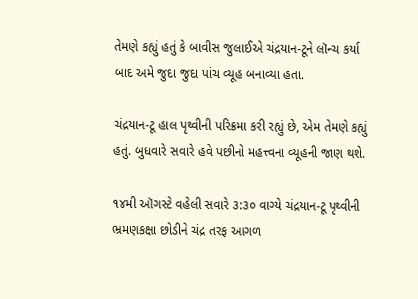તેમણે કહ્યું હતું કે બાવીસ જુલાઈએ ચંદ્રયાન-ટૂને લૉન્ચ કર્યા બાદ અમે જુદા જુદા પાંચ વ્યૂહ બનાવ્યા હતા.

ચંદ્રયાન-ટૂ હાલ પૃથ્વીની પરિક્રમા કરી રહ્યું છે, એમ તેમણે કહ્યું હતું. બુધવારે સવારે હવે પછીનો મહત્ત્વના વ્યૂહની જાણ થશે.

૧૪મી ઑગસ્ટે વહેલી સવારે ૩:૩૦ વાગ્યે ચંદ્રયાન-ટૂ પૃથ્વીની ભ્રમણકક્ષા છોડીને ચંદ્ર તરફ આગળ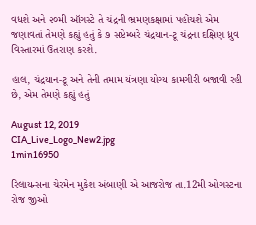વધશે અને ૨૦મી ઑગસ્ટે તે ચંદ્રની ભ્રમણકક્ષામાં પહોંચશે એમ જણાવતાં તેમણે કહ્યું હતું કે ૭ સપ્ટેમ્બરે ચંદ્રયાન-ટૂ ચંદ્રના દક્ષિણ ધ્રુવ વિસ્તારમાં ઉતરાણ કરશે.

હાલ, ચંદ્રયાન-ટૂ અને તેની તમામ યંત્રણા યોગ્ય કામગીરી બજાવી રહી છે, એમ તેમણે કહ્યું હતું

August 12, 2019
CIA_Live_Logo_New2.jpg
1min16950

રિલાયન્સના ચેરમેન મુકેશ અંબાણી એ આજરોજ તા.12મી ઓગસ્ટના રોજ જીઓ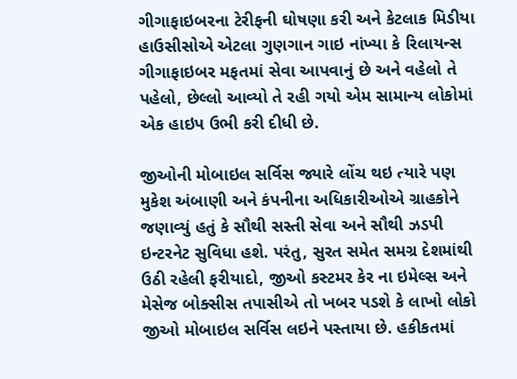ગીગાફાઇબરના ટેરીફની ઘોષણા કરી અને કેટલાક મિડીયા હાઉસીસોએ એટલા ગુણગાન ગાઇ નાંખ્યા કે રિલાયન્સ ગીગાફાઇબર મફતમાં સેવા આપવાનું છે અને વહેલો તે પહેલો, છેલ્લો આવ્યો તે રહી ગયો એમ સામાન્ય લોકોમાં એક હાઇપ ઉભી કરી દીધી છે.

જીઓની મોબાઇલ સર્વિસ જ્યારે લોંચ થઇ ત્યારે પણ મુકેશ અંબાણી અને કંપનીના અધિકારીઓએ ગ્રાહકોને જણાવ્યું હતું કે સૌથી સસ્તી સેવા અને સૌથી ઝડપી ઇન્ટરનેટ સુવિધા હશે. પરંતુ, સુરત સમેત સમગ્ર દેશમાંથી ઉઠી રહેલી ફરીયાદો, જીઓ કસ્ટમર કેર ના ઇમેલ્સ અને મેસેજ બોક્સીસ તપાસીએ તો ખબર પડશે કે લાખો લોકો જીઓ મોબાઇલ સર્વિસ લઇને પસ્તાયા છે. હકીકતમાં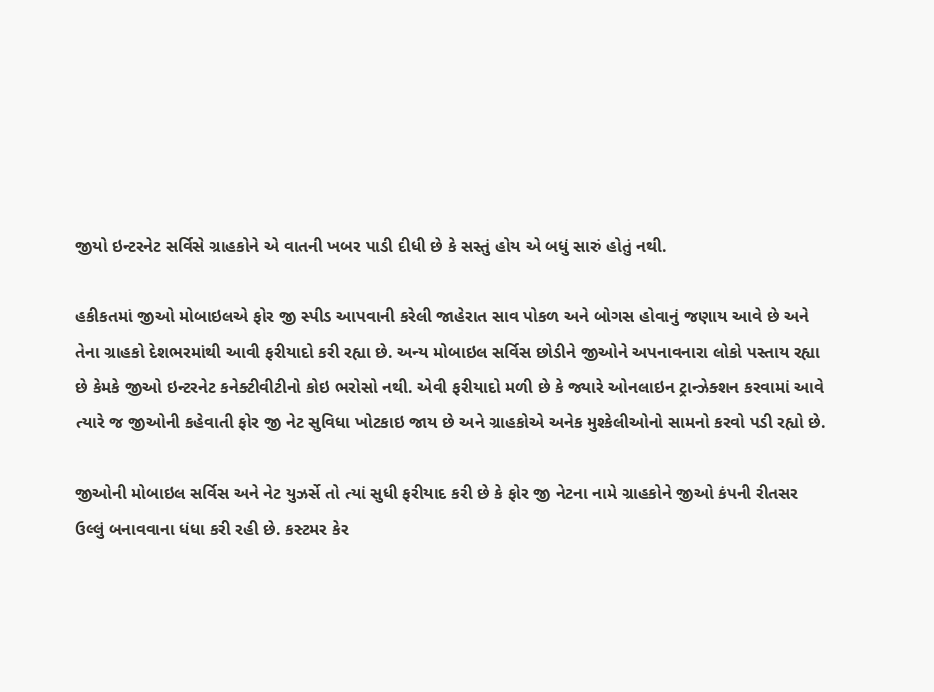જીયો ઇન્ટરનેટ સર્વિસે ગ્રાહકોને એ વાતની ખબર પાડી દીધી છે કે સસ્તું હોય એ બધું સારું હોતું નથી.

હકીકતમાં જીઓ મોબાઇલએ ફોર જી સ્પીડ આપવાની કરેલી જાહેરાત સાવ પોકળ અને બોગસ હોવાનું જણાય આવે છે અને તેના ગ્રાહકો દેશભરમાંથી આવી ફરીયાદો કરી રહ્યા છે. અન્ય મોબાઇલ સર્વિસ છોડીને જીઓને અપનાવનારા લોકો પસ્તાય રહ્યા છે કેમકે જીઓ ઇન્ટરનેટ કનેક્ટીવીટીનો કોઇ ભરોસો નથી. એવી ફરીયાદો મળી છે કે જ્યારે ઓનલાઇન ટ્રાન્ઝેક્શન કરવામાં આવે ત્યારે જ જીઓની કહેવાતી ફોર જી નેટ સુવિધા ખોટકાઇ જાય છે અને ગ્રાહકોએ અનેક મુશ્કેલીઓનો સામનો કરવો પડી રહ્યો છે.

જીઓની મોબાઇલ સર્વિસ અને નેટ યુઝર્સે તો ત્યાં સુધી ફરીયાદ કરી છે કે ફોર જી નેટના નામે ગ્રાહકોને જીઓ કંપની રીતસર ઉલ્લું બનાવવાના ધંધા કરી રહી છે. કસ્ટમર કેર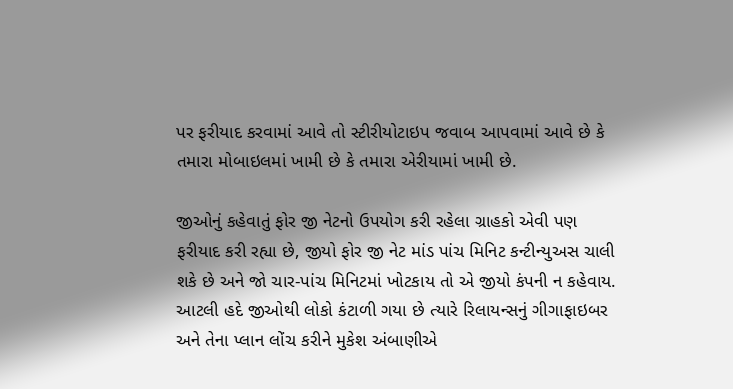પર ફરીયાદ કરવામાં આવે તો સ્ટીરીયોટાઇપ જવાબ આપવામાં આવે છે કે તમારા મોબાઇલમાં ખામી છે કે તમારા એરીયામાં ખામી છે.

જીઓનું કહેવાતું ફોર જી નેટનો ઉપયોગ કરી રહેલા ગ્રાહકો એવી પણ ફરીયાદ કરી રહ્યા છે, જીયો ફોર જી નેટ માંડ પાંચ મિનિટ કન્ટીન્યુઅસ ચાલી શકે છે અને જો ચાર-પાંચ મિનિટમાં ખોટકાય તો એ જીયો કંપની ન કહેવાય. આટલી હદે જીઓથી લોકો કંટાળી ગયા છે ત્યારે રિલાયન્સનું ગીગાફાઇબર અને તેના પ્લાન લોંચ કરીને મુકેશ અંબાણીએ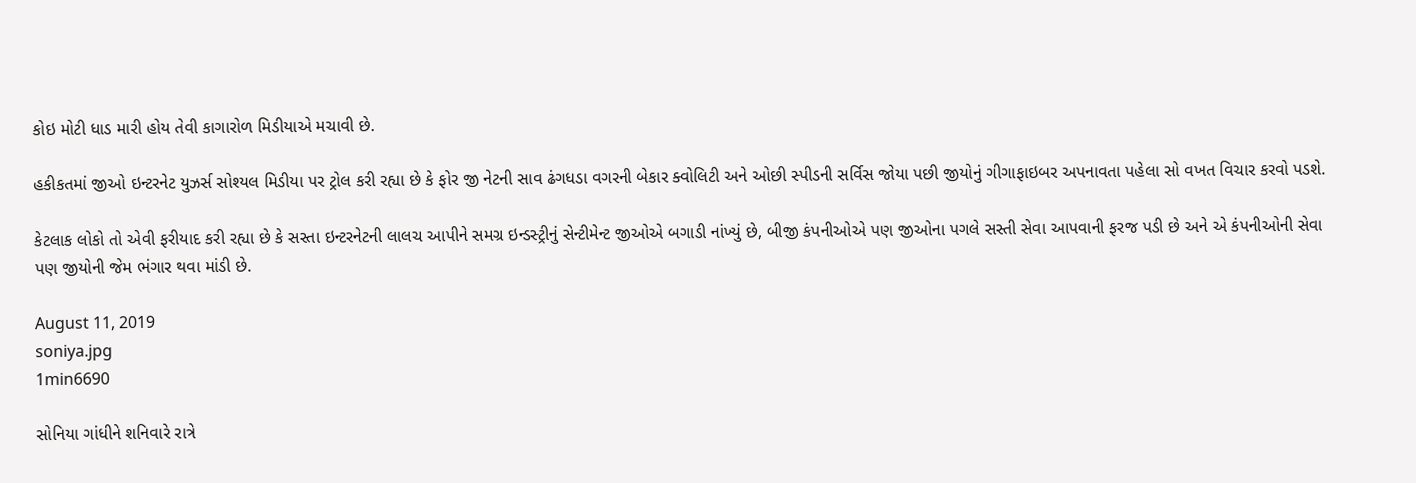કોઇ મોટી ધાડ મારી હોય તેવી કાગારોળ મિડીયાએ મચાવી છે.

હકીકતમાં જીઓ ઇન્ટરનેટ યુઝર્સ સોશ્યલ મિડીયા પર ટ્રોલ કરી રહ્યા છે કે ફોર જી નેટની સાવ ઢંગધડા વગરની બેકાર ક્વોલિટી અને ઓછી સ્પીડની સર્વિસ જોયા પછી જીયોનું ગીગાફાઇબર અપનાવતા પહેલા સો વખત વિચાર કરવો પડશે.

કેટલાક લોકો તો એવી ફરીયાદ કરી રહ્યા છે કે સસ્તા ઇન્ટરનેટની લાલચ આપીને સમગ્ર ઇન્ડસ્ટ્રીનું સેન્ટીમેન્ટ જીઓએ બગાડી નાંખ્યું છે, બીજી કંપનીઓએ પણ જીઓના પગલે સસ્તી સેવા આપવાની ફરજ પડી છે અને એ કંપનીઓની સેવા પણ જીયોની જેમ ભંગાર થવા માંડી છે.

August 11, 2019
soniya.jpg
1min6690

સોનિયા ગાંધીને શનિવારે રાત્રે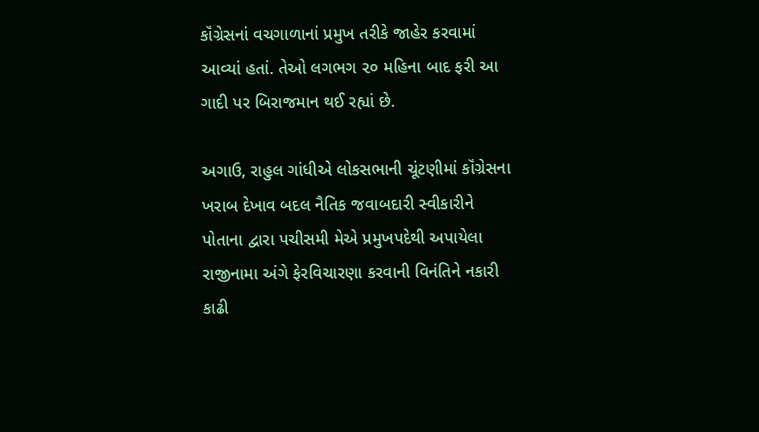કૉંગ્રેસનાં વચગાળાનાં પ્રમુખ તરીકે જાહેર કરવામાં આવ્યાં હતાં. તેઓ લગભગ ૨૦ મહિના બાદ ફરી આ ગાદી પર બિરાજમાન થઈ રહ્યાં છે.

અગાઉ, રાહુલ ગાંધીએ લોકસભાની ચૂંટણીમાં કૉંગ્રેસના ખરાબ દેખાવ બદલ નૈતિક જવાબદારી સ્વીકારીને પોતાના દ્વારા પચીસમી મેએ પ્રમુખપદેથી અપાયેલા રાજીનામા અંગે ફેરવિચારણા કરવાની વિનંતિને નકારી કાઢી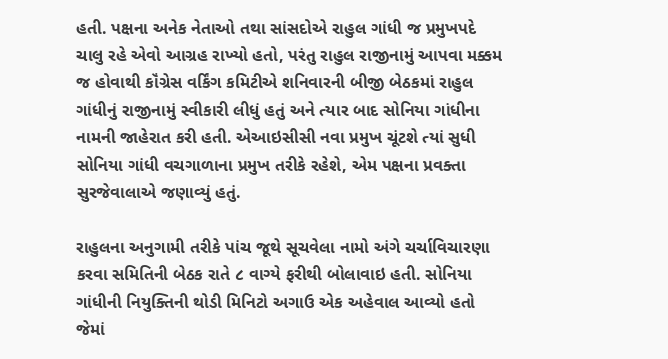હતી. પક્ષના અનેક નેતાઓ તથા સાંસદોએ રાહુલ ગાંધી જ પ્રમુખપદે ચાલુ રહે એવો આગ્રહ રાખ્યો હતો, પરંતુ રાહુલ રાજીનામું આપવા મક્કમ જ હોવાથી કૉંગ્રેસ વર્કિંગ કમિટીએ શનિવારની બીજી બેઠકમાં રાહુલ ગાંધીનું રાજીનામું સ્વીકારી લીધું હતું અને ત્યાર બાદ સોનિયા ગાંધીના નામની જાહેરાત કરી હતી. એઆઇસીસી નવા પ્રમુખ ચૂંટશે ત્યાં સુધી સોનિયા ગાંધી વચગાળાના પ્રમુખ તરીકે રહેશે, એમ પક્ષના પ્રવક્તા સુરજેવાલાએ જણાવ્યું હતું.

રાહુલના અનુગામી તરીકે પાંચ જૂથે સૂચવેલા નામો અંગે ચર્ચાવિચારણા કરવા સમિતિની બેઠક રાતે ૮ વાગ્યે ફરીથી બોલાવાઇ હતી. સોનિયા ગાંધીની નિયુક્તિની થોડી મિનિટો અગાઉ એક અહેવાલ આવ્યો હતો જેમાં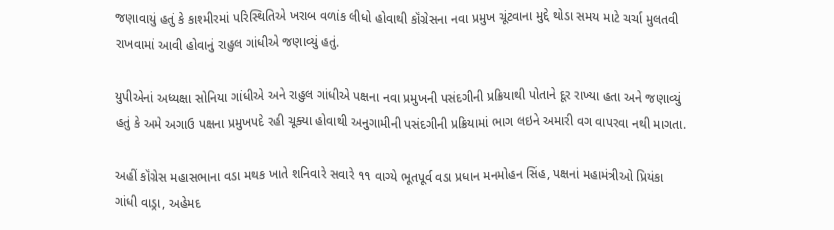જણાવાયું હતું કે કાશ્મીરમાં પરિસ્થિતિએ ખરાબ વળાંક લીધો હોવાથી કૉંગ્રેસના નવા પ્રમુખ ચૂંટવાના મુદ્દે થોડા સમય માટે ચર્ચા મુલતવી રાખવામાં આવી હોવાનું રાહુલ ગાંધીએ જણાવ્યું હતું.

યુપીએનાં અધ્યક્ષા સોનિયા ગાંધીએ અને રાહુલ ગાંધીએ પક્ષના નવા પ્રમુખની પસંદગીની પ્રક્રિયાથી પોતાને દૂર રાખ્યા હતા અને જણાવ્યું હતું કે અમે અગાઉ પક્ષના પ્રમુખપદે રહી ચૂક્યા હોવાથી અનુગામીની પસંદગીની પ્રક્રિયામાં ભાગ લઇને અમારી વગ વાપરવા નથી માગતા.

અહીં કૉંગ્રેસ મહાસભાના વડા મથક ખાતે શનિવારે સવારે ૧૧ વાગ્યે ભૂતપૂર્વ વડા પ્રધાન મનમોહન સિંહ, પક્ષનાં મહામંત્રીઓ પ્રિયંકા ગાંધી વાડ્રા, અહેમદ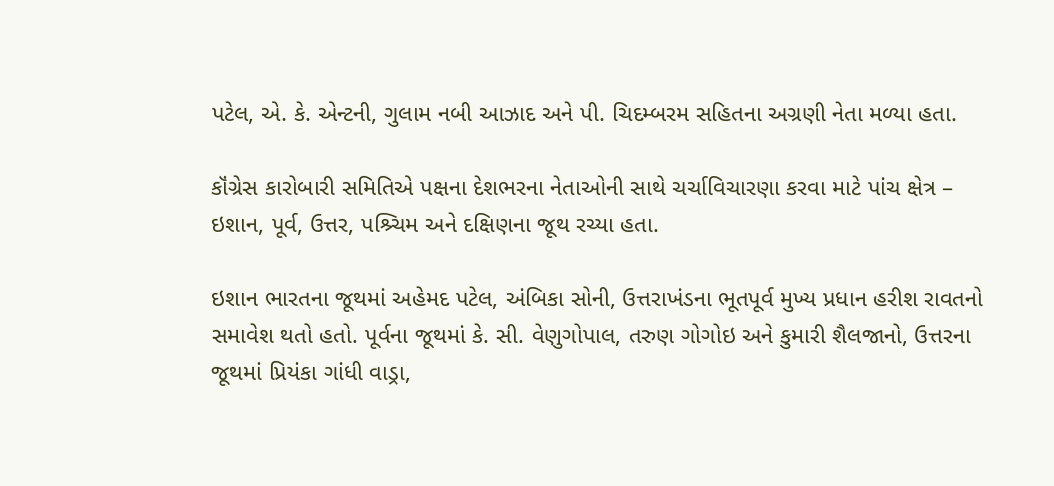પટેલ, એ. કે. એન્ટની, ગુલામ નબી આઝાદ અને પી. ચિદમ્બરમ સહિતના અગ્રણી નેતા મળ્યા હતા.

કૉંગ્રેસ કારોબારી સમિતિએ પક્ષના દેશભરના નેતાઓની સાથે ચર્ચાવિચારણા કરવા માટે પાંચ ક્ષેત્ર – ઇશાન, પૂર્વ, ઉત્તર, પશ્ર્ચિમ અને દક્ષિણના જૂથ રચ્યા હતા.

ઇશાન ભારતના જૂથમાં અહેમદ પટેલ, અંબિકા સોની, ઉત્તરાખંડના ભૂતપૂર્વ મુખ્ય પ્રધાન હરીશ રાવતનો સમાવેશ થતો હતો. પૂર્વના જૂથમાં કે. સી. વેણુગોપાલ, તરુણ ગોગોઇ અને કુમારી શૈલજાનો, ઉત્તરના જૂથમાં પ્રિયંકા ગાંધી વાડ્રા,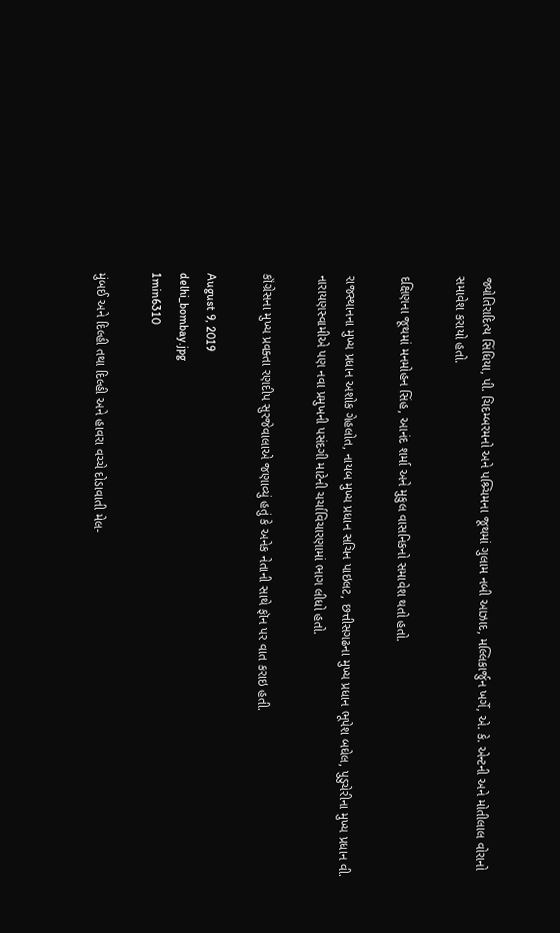જ્યોતિરાદિત્ય સિંધિયા, પી. ચિદમ્બરમનો અને પશ્ર્ચિમના જૂથમાં ગુલામ નબી આઝાદ, મલ્લિકાર્જુન ખર્ગે, એ. કે. એન્ટની અને મોતીલાલ વોરાનો સમાવેશ કરાયો હતો.

દક્ષિણના જૂથમાં મનમોહન સિંહ, આનંદ શર્મા અને મુકુલ વાસનિકનો સમાવેશ થતો હતો.

રાજસ્થાનના મુખ્ય પ્રધાન અશોક ગેહલોત, નાયબ મુખ્ય પ્રધાન સચિન પાઇલટ, છત્તીસગઢના મુખ્ય પ્રધાન ભૂપેશ બઘેલ, પુડુચેરીના મુખ્ય પ્રધાન વી. નારાયણસ્વામીએ પણ નવા પ્રમુખની પસંદગી માટેની ચર્ચાવિચારણામાં ભાગ લીધો હતો.

કૉંગ્રેસના મુખ્ય પ્રવક્તા રણદીપ સુરજેવાલાએ જણાવ્યું હતું કે અનેક નેતાની સાથે ફૉન પર વાત કરાઇ હતી.

August 9, 2019
delhi_bombay.jpg
1min6310

મુંબઈ અને દિલ્હી તથા દિલ્હી અને હાવરા વચ્ચે દોડાવાતી મેલ-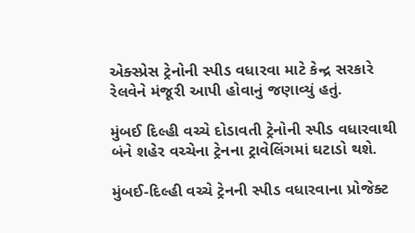એક્સ્પ્રેસ ટ્રેનોની સ્પીડ વધારવા માટે કેન્દ્ર સરકારે રેલવેને મંજૂરી આપી હોવાનું જણાવ્યું હતું.

મુંબઈ દિલ્હી વચ્ચે દોડાવતી ટ્રેનોની સ્પીડ વધારવાથી બંને શહેર વચ્ચેના ટ્રેનના ટ્રાવેલિંગમાં ઘટાડો થશે.

મુંબઈ-દિલ્હી વચ્ચે ટ્રેનની સ્પીડ વધારવાના પ્રોજેક્ટ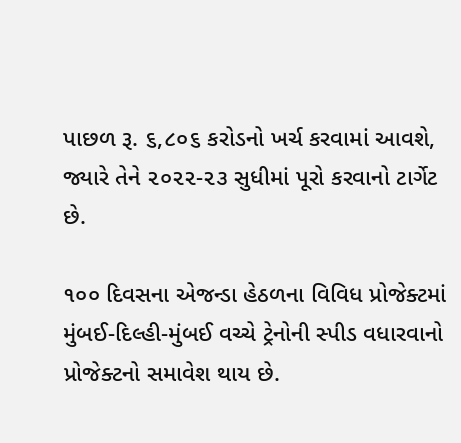પાછળ રૂ. ૬,૮૦૬ કરોડનો ખર્ચ કરવામાં આવશે, જ્યારે તેને ૨૦૨૨-૨૩ સુધીમાં પૂરો કરવાનો ટાર્ગેટ છે.

૧૦૦ દિવસના એજન્ડા હેઠળના વિવિધ પ્રોજેક્ટમાં મુંબઈ-દિલ્હી-મુંબઈ વચ્ચે ટ્રેનોની સ્પીડ વધારવાનો પ્રોજેક્ટનો સમાવેશ થાય છે.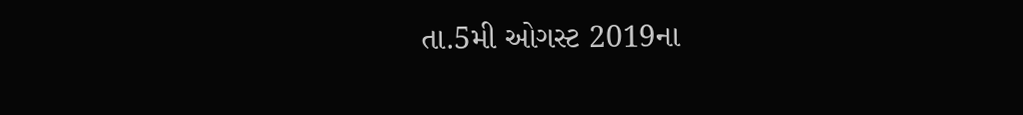તા.5મી ઓગસ્ટ 2019ના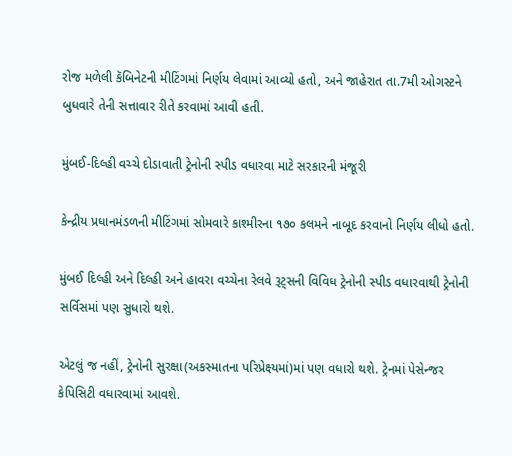રોજ મળેલી કૅબિનેટની મીટિંગમાં નિર્ણય લેવામાં આવ્યો હતો, અને જાહેરાત તા.7મી ઓગસ્ટને બુધવારે તેની સત્તાવાર રીતે કરવામાં આવી હતી.

મુંબઈ-દિલ્હી વચ્ચે દોડાવાતી ટ્રેનોની સ્પીડ વધારવા માટે સરકારની મંજૂરી

કેન્દ્રીય પ્રધાનમંડળની મીટિંગમાં સોમવારે કાશ્મીરના ૧૭૦ કલમને નાબૂદ કરવાનો નિર્ણય લીધો હતો.

મુંબઈ દિલ્હી અને દિલ્હી અને હાવરા વચ્ચેના રેલવે રૂટ્સની વિવિધ ટ્રેનોની સ્પીડ વધારવાથી ટ્રેનોની સર્વિસમાં પણ સુધારો થશે.

એટલું જ નહીં, ટ્રેનોની સુરક્ષા(અકસ્માતના પરિપ્રેક્ષ્યમાં)માં પણ વધારો થશે. ટ્રેનમાં પેસેન્જર કેપિસિટી વધારવામાં આવશે.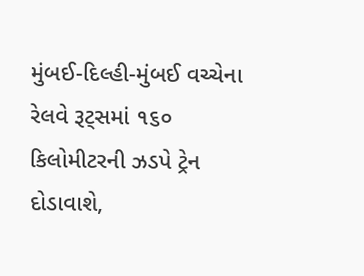મુંબઈ-દિલ્હી-મુંબઈ વચ્ચેના રેલવે રૂટ્સમાં ૧૬૦ કિલોમીટરની ઝડપે ટ્રેન દોડાવાશે,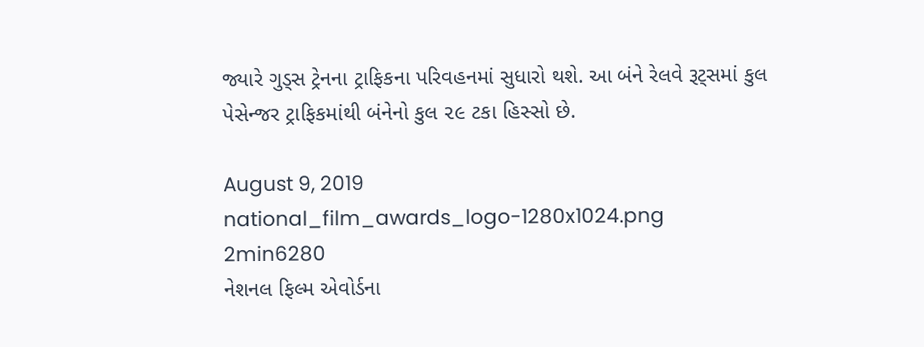જ્યારે ગુડ્સ ટ્રેનના ટ્રાફિકના પરિવહનમાં સુધારો થશે. આ બંને રેલવે રૂટ્સમાં કુલ પેસેન્જર ટ્રાફિકમાંથી બંનેનો કુલ ૨૯ ટકા હિસ્સો છે.

August 9, 2019
national_film_awards_logo-1280x1024.png
2min6280
નેશનલ ફિલ્મ એવોર્ડના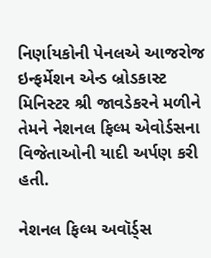નિર્ણાયકોની પેનલએ આજરોજ ઇન્ફર્મેશન એન્ડ બ્રોડકાસ્ટ મિનિસ્ટર શ્રી જાવડેકરને મળીને તેમને નેશનલ ફિલ્મ એવોર્ડસના વિજેતાઓની યાદી અર્પણ કરી હતી.

નેશનલ ફિલ્મ અવૉર્ડ્સ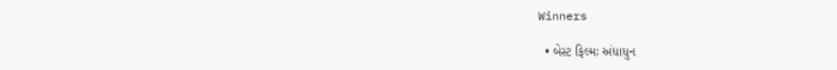Winners

  • બેસ્ટ ફિલ્મઃ અંધાધુન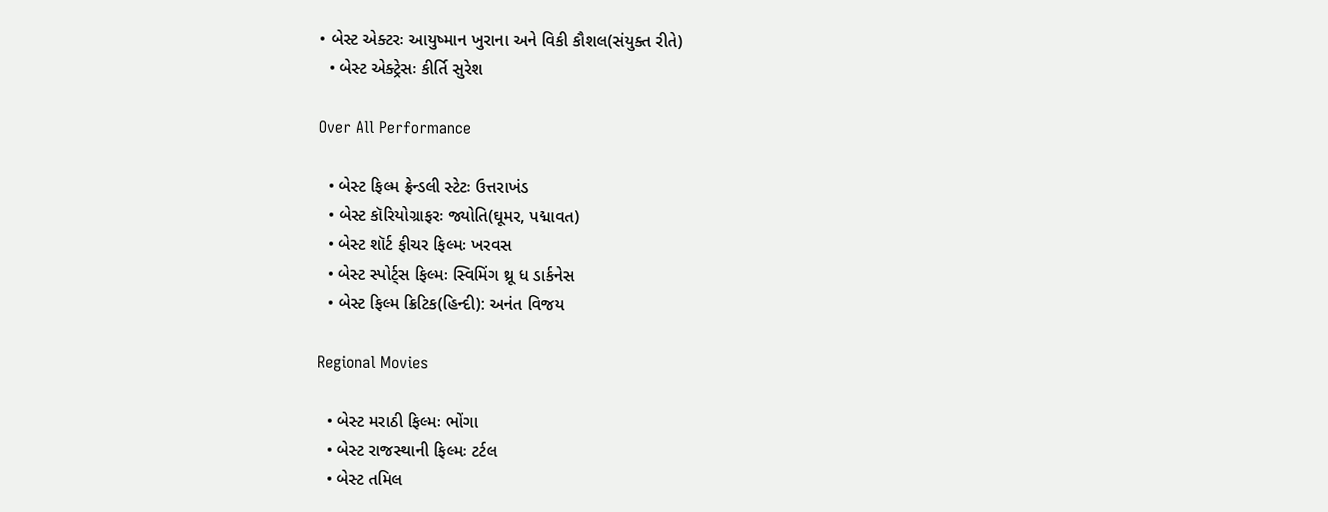• બેસ્ટ એક્ટરઃ આયુષ્માન ખુરાના અને વિકી કૌશલ(સંયુક્ત રીતે)
  • બેસ્ટ એક્ટ્રેસઃ કીર્તિ સુરેશ

Over All Performance

  • બેસ્ટ ફિલ્મ ફ્રેન્ડલી સ્ટેટઃ ઉત્તરાખંડ
  • બેસ્ટ કૉરિયોગ્રાફરઃ જ્યોતિ(ઘૂમર, પદ્માવત)
  • બેસ્ટ શૉર્ટ ફીચર ફિલ્મઃ ખરવસ
  • બેસ્ટ સ્પોર્ટ્સ ફિલ્મઃ સ્વિમિંગ થ્રૂ ધ ડાર્કનેસ
  • બેસ્ટ ફિલ્મ ક્રિટિક(હિન્દી): અનંત વિજય

Regional Movies

  • બેસ્ટ મરાઠી ફિલ્મઃ ભોંગા
  • બેસ્ટ રાજસ્થાની ફિલ્મઃ ટર્ટલ
  • બેસ્ટ તમિલ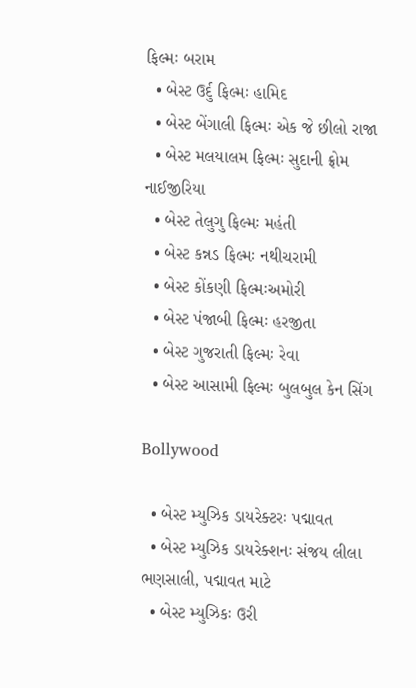ફિલ્મઃ બરામ
  • બેસ્ટ ઉર્દુ ફિલ્મઃ હામિદ
  • બેસ્ટ બેંગાલી ફિલ્મઃ એક જે છીલો રાજા
  • બેસ્ટ મલયાલમ ફિલ્મઃ સુદાની ફ્રોમ નાઈજીરિયા
  • બેસ્ટ તેલુગુ ફિલ્મઃ મહંતી
  • બેસ્ટ કન્નડ ફિલ્મઃ નથીચરામી
  • બેસ્ટ કોંકણી ફિલ્મઃઅમોરી
  • બેસ્ટ પંજાબી ફિલ્મઃ હરજીતા
  • બેસ્ટ ગુજરાતી ફિલ્મઃ રેવા
  • બેસ્ટ આસામી ફિલ્મઃ બુલબુલ કેન સિંગ

Bollywood

  • બેસ્ટ મ્યુઝિક ડાયરેક્ટરઃ પદ્માવત
  • બેસ્ટ મ્યુઝિક ડાયરેક્શનઃ સંજય લીલા ભણસાલી, પદ્માવત માટે
  • બેસ્ટ મ્યુઝિકઃ ઉરી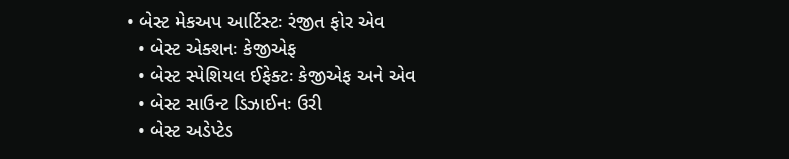• બેસ્ટ મેકઅપ આર્ટિસ્ટઃ રંજીત ફોર એવ
  • બેસ્ટ એક્શનઃ કેજીએફ
  • બેસ્ટ સ્પેશિયલ ઈફેક્ટઃ કેજીએફ અને એવ
  • બેસ્ટ સાઉન્ટ ડિઝાઈનઃ ઉરી
  • બેસ્ટ અડેપ્ટેડ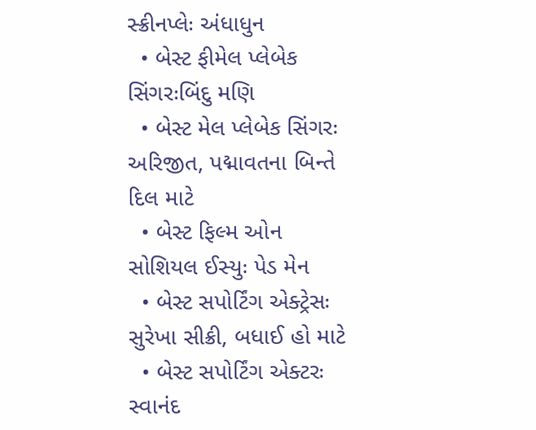સ્ક્રીનપ્લેઃ અંધાધુન
  • બેસ્ટ ફીમેલ પ્લેબેક સિંગરઃબિંદુ મણિ
  • બેસ્ટ મેલ પ્લેબેક સિંગરઃ અરિજીત, પદ્માવતના બિન્તે દિલ માટે
  • બેસ્ટ ફિલ્મ ઓન સોશિયલ ઈસ્યુઃ પેડ મેન
  • બેસ્ટ સપોર્ટિંગ એક્ટ્રેસઃ સુરેખા સીક્રી, બધાઈ હો માટે
  • બેસ્ટ સપોર્ટિંગ એક્ટરઃ સ્વાનંદ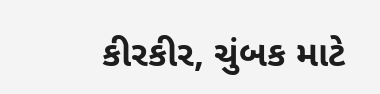કીરકીર, ચુંબક માટે